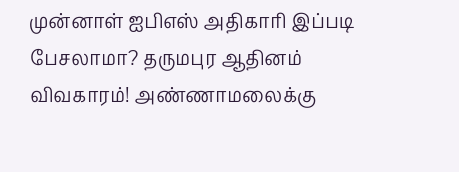முன்னாள் ஐபிஎஸ் அதிகாரி இப்படி பேசலாமா? தருமபுர ஆதினம் விவகாரம்! அண்ணாமலைக்கு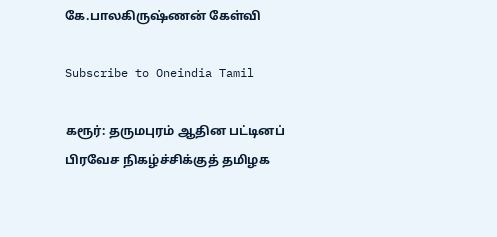கே.பாலகிருஷ்ணன் கேள்வி

Subscribe to Oneindia Tamil

கரூர்: தருமபுரம் ஆதின பட்டினப் பிரவேச நிகழ்ச்சிக்குத் தமிழக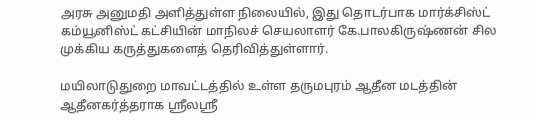அரசு அனுமதி அளித்துள்ள நிலையில், இது தொடர்பாக மார்க்சிஸ்ட் கம்யூனிஸ்ட் கட்சியின் மாநிலச் செயலாளர் கே.பாலகிருஷ்ணன் சில முக்கிய கருத்துகளைத் தெரிவித்துள்ளார்.

மயிலாடுதுறை மாவட்டத்தில் உள்ள தருமபுரம் ஆதீன மடத்தின் ஆதீனகர்த்தராக ஸ்ரீலஸ்ரீ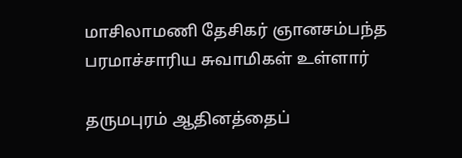மாசிலாமணி தேசிகர் ஞானசம்பந்த பரமாச்சாரிய சுவாமிகள் உள்ளார்

தருமபுரம் ஆதினத்தைப்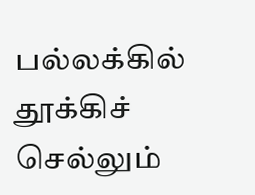பல்லக்கில் தூக்கிச் செல்லும்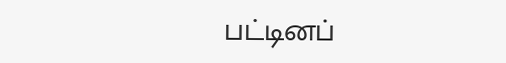பட்டினப்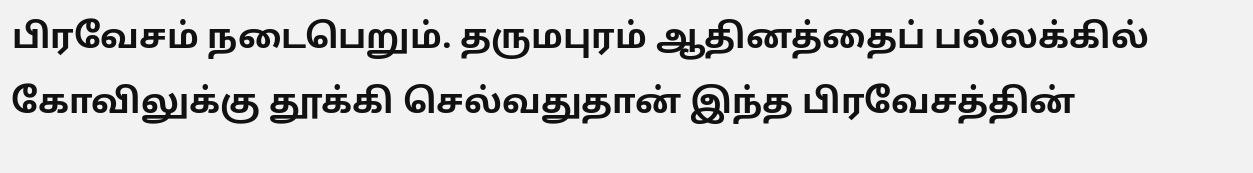பிரவேசம் நடைபெறும். தருமபுரம் ஆதினத்தைப் பல்லக்கில் கோவிலுக்கு தூக்கி செல்வதுதான் இந்த பிரவேசத்தின்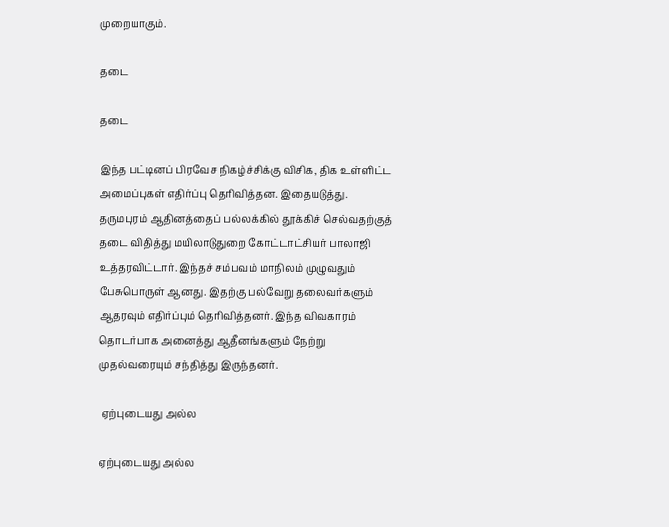முறையாகும்.

தடை

தடை

இந்த பட்டினப் பிரவேச நிகழ்ச்சிக்கு விசிக, திக உள்ளிட்ட அமைப்புகள் எதிர்ப்பு தெரிவித்தன. இதையடுத்து. தருமபுரம் ஆதினத்தைப் பல்லக்கில் தூக்கிச் செல்வதற்குத் தடை விதித்து மயிலாடுதுறை கோட்டாட்சியர் பாலாஜி உத்தரவிட்டார். இந்தச் சம்பவம் மாநிலம் முழுவதும் பேசுபொருள் ஆனது. இதற்கு பல்வேறு தலைவர்களும் ஆதரவும் எதிர்ப்பும் தெரிவித்தனர். இந்த விவகாரம் தொடர்பாக அனைத்து ஆதீனங்களும் நேற்று முதல்வரையும் சந்தித்து இருந்தனர்.

 ஏற்புடையது அல்ல

ஏற்புடையது அல்ல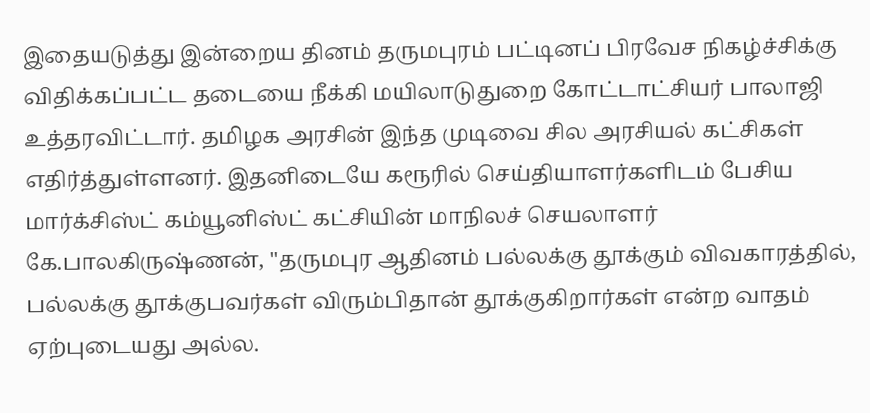இதையடுத்து இன்றைய தினம் தருமபுரம் பட்டினப் பிரவேச நிகழ்ச்சிக்கு விதிக்கப்பட்ட தடையை நீக்கி மயிலாடுதுறை கோட்டாட்சியர் பாலாஜி உத்தரவிட்டார். தமிழக அரசின் இந்த முடிவை சில அரசியல் கட்சிகள் எதிர்த்துள்ளனர். இதனிடையே கரூரில் செய்தியாளர்களிடம் பேசிய மார்க்சிஸ்ட் கம்யூனிஸ்ட் கட்சியின் மாநிலச் செயலாளர் கே.பாலகிருஷ்ணன், "தருமபுர ஆதினம் பல்லக்கு தூக்கும் விவகாரத்தில், பல்லக்கு தூக்குபவர்கள் விரும்பிதான் தூக்குகிறார்கள் என்ற வாதம் ஏற்புடையது அல்ல.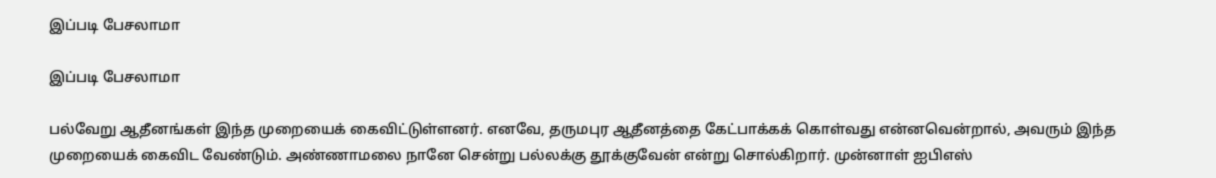இப்படி பேசலாமா

இப்படி பேசலாமா

பல்வேறு ஆதீனங்கள் இந்த முறையைக் கைவிட்டுள்ளனர். எனவே, தருமபுர ஆதீனத்தை கேட்பாக்கக் கொள்வது என்னவென்றால், அவரும் இந்த முறையைக் கைவிட வேண்டும். அண்ணாமலை நானே சென்று பல்லக்கு தூக்குவேன் என்று சொல்கிறார். முன்னாள் ஐபிஎஸ்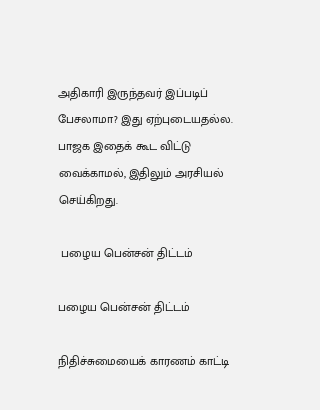அதிகாரி இருந்தவர் இப்படிப் பேசலாமா? இது ஏற்புடையதல்ல. பாஜக இதைக் கூட விட்டு வைக்காமல், இதிலும் அரசியல் செய்கிறது.

 பழைய பென்சன் திட்டம்

பழைய பென்சன் திட்டம்

நிதிச்சுமையைக் காரணம் காட்டி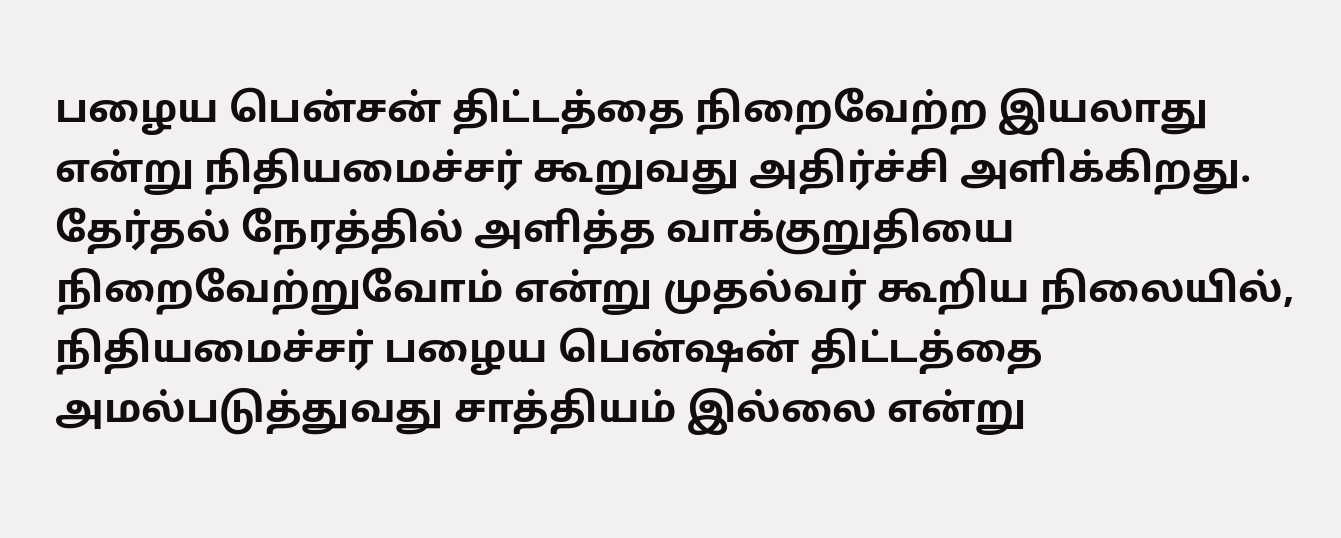பழைய பென்சன் திட்டத்தை நிறைவேற்ற இயலாது என்று நிதியமைச்சர் கூறுவது அதிர்ச்சி அளிக்கிறது. தேர்தல் நேரத்தில் அளித்த வாக்குறுதியை நிறைவேற்றுவோம் என்று முதல்வர் கூறிய நிலையில், நிதியமைச்சர் பழைய பென்ஷன் திட்டத்தை அமல்படுத்துவது சாத்தியம் இல்லை என்று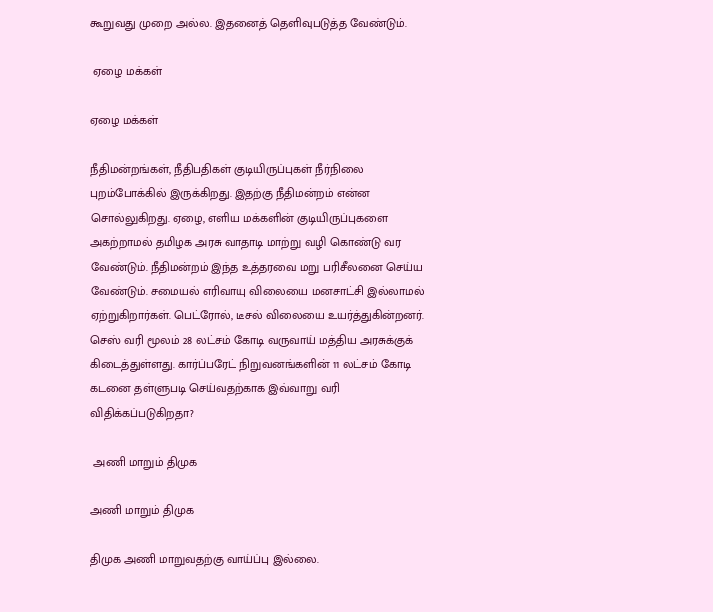கூறுவது முறை அல்ல. இதனைத் தெளிவுபடுத்த வேண்டும்.

 ஏழை மக்கள்

ஏழை மக்கள்

நீதிமன்றங்கள், நீதிபதிகள் குடியிருப்புகள் நீர்நிலை புறம்போக்கில் இருக்கிறது. இதற்கு நீதிமன்றம் என்ன சொல்லுகிறது. ஏழை, எளிய மக்களின் குடியிருப்புகளை அகற்றாமல் தமிழக அரசு வாதாடி மாற்று வழி கொண்டு வர வேண்டும். நீதிமன்றம் இந்த உத்தரவை மறு பரிசீலனை செய்ய வேண்டும். சமையல் எரிவாயு விலையை மனசாட்சி இல்லாமல் ஏற்றுகிறார்கள். பெட்ரோல், டீசல் விலையை உயர்த்துகின்றனர். செஸ் வரி மூலம் 28 லட்சம் கோடி வருவாய் மத்திய அரசுக்குக் கிடைத்துள்ளது. கார்ப்பரேட் நிறுவனங்களின் 11 லட்சம் கோடி கடனை தள்ளுபடி செய்வதற்காக இவ்வாறு வரி விதிக்கப்படுகிறதா?

 அணி மாறும் திமுக

அணி மாறும் திமுக

திமுக அணி மாறுவதற்கு வாய்ப்பு இல்லை.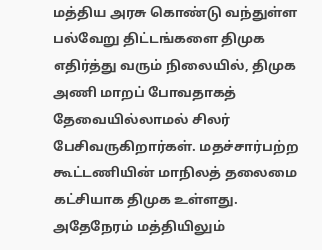மத்திய அரசு கொண்டு வந்துள்ள பல்வேறு திட்டங்களை திமுக எதிர்த்து வரும் நிலையில், திமுக அணி மாறப் போவதாகத் தேவையில்லாமல் சிலர் பேசிவருகிறார்கள். மதச்சார்பற்ற கூட்டணியின் மாநிலத் தலைமை கட்சியாக திமுக உள்ளது. அதேநேரம் மத்தியிலும்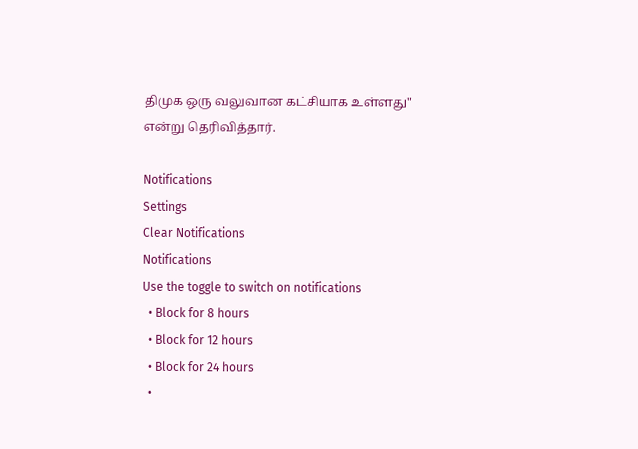திமுக ஒரு வலுவான கட்சியாக உள்ளது" என்று தெரிவித்தார்.

Notifications
Settings
Clear Notifications
Notifications
Use the toggle to switch on notifications
  • Block for 8 hours
  • Block for 12 hours
  • Block for 24 hours
  •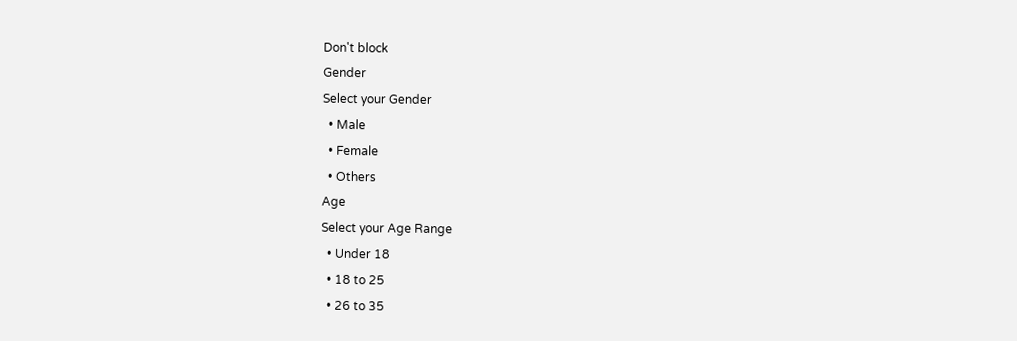Don't block
Gender
Select your Gender
  • Male
  • Female
  • Others
Age
Select your Age Range
  • Under 18
  • 18 to 25
  • 26 to 35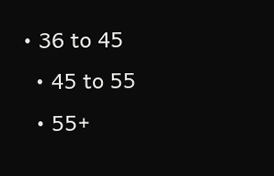• 36 to 45
  • 45 to 55
  • 55+